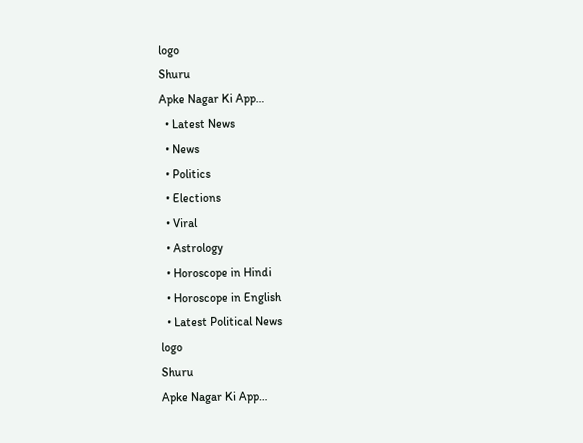logo
Shuru
Apke Nagar Ki App…
  • Latest News
  • News
  • Politics
  • Elections
  • Viral
  • Astrology
  • Horoscope in Hindi
  • Horoscope in English
  • Latest Political News
logo
Shuru
Apke Nagar Ki App…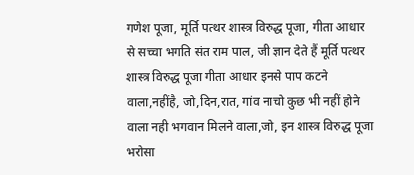गणेश पूजा, मूर्ति पत्थर शास्त्र विरुद्ध पूजा, गीता आधार से सच्चा भगति संत राम पाल, जी ज्ञान देते हैं मूर्ति पत्थर शास्त्र विरुद्ध पूजा गीता आधार इनसे पाप कटने वाला,नहींहै, जो,दिन,रात, गांव नाचो कुछ भी नहीं होने वाला नही भगवान मिलने वाला,जो, इन शास्त्र विरुद्ध पूजा भरोसा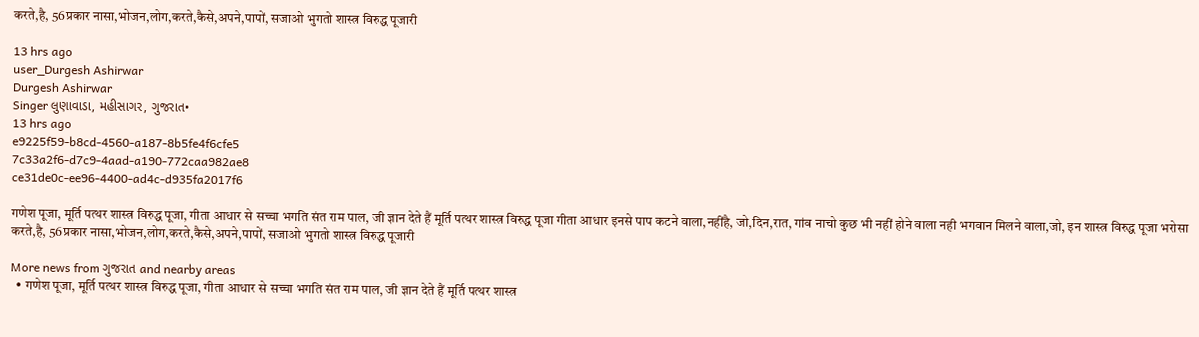करते,है, 56प्रकार नासा,भोजन,लोग,करते,कैसे,अपने,पापों, सजाओ भुगतो शास्त्र विरुद्ध पूजारी

13 hrs ago
user_Durgesh Ashirwar
Durgesh Ashirwar
Singer લુણાવાડા, મહીસાગર, ગુજરાત•
13 hrs ago
e9225f59-b8cd-4560-a187-8b5fe4f6cfe5
7c33a2f6-d7c9-4aad-a190-772caa982ae8
ce31de0c-ee96-4400-ad4c-d935fa2017f6

गणेश पूजा, मूर्ति पत्थर शास्त्र विरुद्ध पूजा, गीता आधार से सच्चा भगति संत राम पाल, जी ज्ञान देते हैं मूर्ति पत्थर शास्त्र विरुद्ध पूजा गीता आधार इनसे पाप कटने वाला,नहींहै, जो,दिन,रात, गांव नाचो कुछ भी नहीं होने वाला नही भगवान मिलने वाला,जो, इन शास्त्र विरुद्ध पूजा भरोसा करते,है, 56प्रकार नासा,भोजन,लोग,करते,कैसे,अपने,पापों, सजाओ भुगतो शास्त्र विरुद्ध पूजारी

More news from ગુજરાત and nearby areas
  • गणेश पूजा, मूर्ति पत्थर शास्त्र विरुद्ध पूजा, गीता आधार से सच्चा भगति संत राम पाल, जी ज्ञान देते हैं मूर्ति पत्थर शास्त्र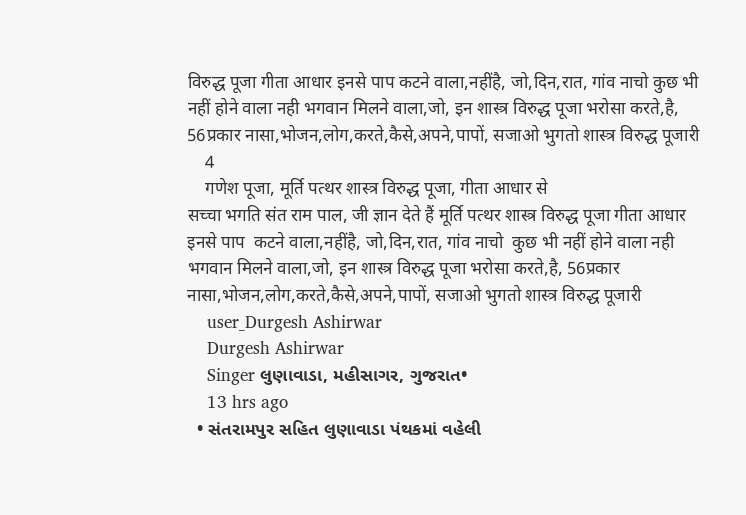विरुद्ध पूजा गीता आधार इनसे पाप कटने वाला,नहींहै, जो,दिन,रात, गांव नाचो कुछ भी नहीं होने वाला नही भगवान मिलने वाला,जो, इन शास्त्र विरुद्ध पूजा भरोसा करते,है, 56प्रकार नासा,भोजन,लोग,करते,कैसे,अपने,पापों, सजाओ भुगतो शास्त्र विरुद्ध पूजारी
    4
    गणेश पूजा, मूर्ति पत्थर शास्त्र विरुद्ध पूजा, गीता आधार से
सच्चा भगति संत राम पाल, जी ज्ञान देते हैं मूर्ति पत्थर शास्त्र विरुद्ध पूजा गीता आधार इनसे पाप  कटने वाला,नहींहै, जो,दिन,रात, गांव नाचो  कुछ भी नहीं होने वाला नही भगवान मिलने वाला,जो, इन शास्त्र विरुद्ध पूजा भरोसा करते,है, 56प्रकार नासा,भोजन,लोग,करते,कैसे,अपने,पापों, सजाओ भुगतो शास्त्र विरुद्ध पूजारी
    user_Durgesh Ashirwar
    Durgesh Ashirwar
    Singer લુણાવાડા, મહીસાગર, ગુજરાત•
    13 hrs ago
  • સંતરામપુર સહિત લુણાવાડા પંથકમાં વહેલી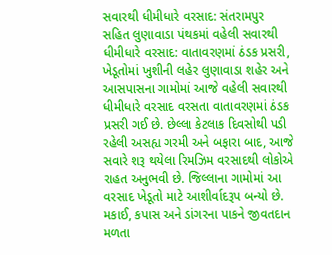સવારથી ધીમીધારે વરસાદ: સંતરામપુર સહિત લુણાવાડા પંથકમાં વહેલી સવારથી ધીમીધારે વરસાદ: વાતાવરણમાં ઠંડક પ્રસરી, ખેડૂતોમાં ખુશીની લહેર લુણાવાડા શહેર અને આસપાસના ગામોમાં આજે વહેલી સવારથી ધીમીધારે વરસાદ વરસતા વાતાવરણમાં ઠંડક પ્રસરી ગઈ છે. છેલ્લા કેટલાક દિવસોથી પડી રહેલી અસહ્ય ગરમી અને બફારા બાદ, આજે સવારે શરૂ થયેલા રિમઝિમ વરસાદથી લોકોએ રાહત અનુભવી છે. જિલ્લાના ગામોમાં આ વરસાદ ખેડૂતો માટે આશીર્વાદરૂપ બન્યો છે. મકાઈ, કપાસ અને ડાંગરના પાકને જીવતદાન મળતા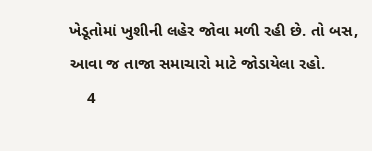ખેડૂતોમાં ખુશીની લહેર જોવા મળી રહી છે. તો બસ, આવા જ તાજા સમાચારો માટે જોડાયેલા રહો.
    4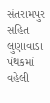સંતરામપુર સહિત લુણાવાડા પંથકમાં વહેલી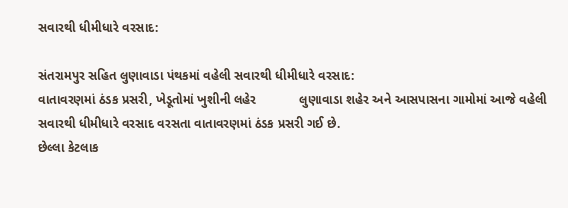સવારથી ધીમીધારે વરસાદ:

સંતરામપુર સહિત લુણાવાડા પંથકમાં વહેલી સવારથી ધીમીધારે વરસાદ:
વાતાવરણમાં ઠંડક પ્રસરી, ખેડૂતોમાં ખુશીની લહેર            લુણાવાડા શહેર અને આસપાસના ગામોમાં આજે વહેલી સવારથી ધીમીધારે વરસાદ વરસતા વાતાવરણમાં ઠંડક પ્રસરી ગઈ છે.
છેલ્લા કેટલાક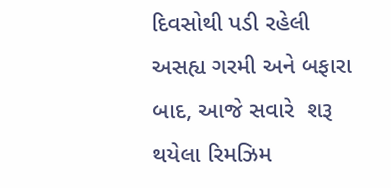દિવસોથી પડી રહેલી અસહ્ય ગરમી અને બફારા બાદ, આજે સવારે  શરૂ થયેલા રિમઝિમ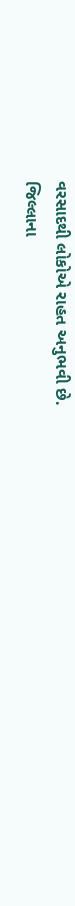વરસાદથી લોકોએ રાહત અનુભવી છે.
જિલ્લાના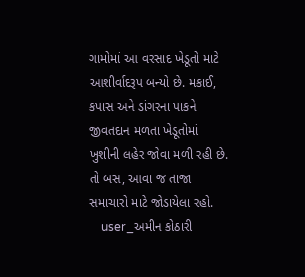ગામોમાં આ વરસાદ ખેડૂતો માટે આશીર્વાદરૂપ બન્યો છે. મકાઈ, કપાસ અને ડાંગરના પાકને જીવતદાન મળતા ખેડૂતોમાં ખુશીની લહેર જોવા મળી રહી છે.
તો બસ, આવા જ તાજા સમાચારો માટે જોડાયેલા રહો.
    user_અમીન કોઠારી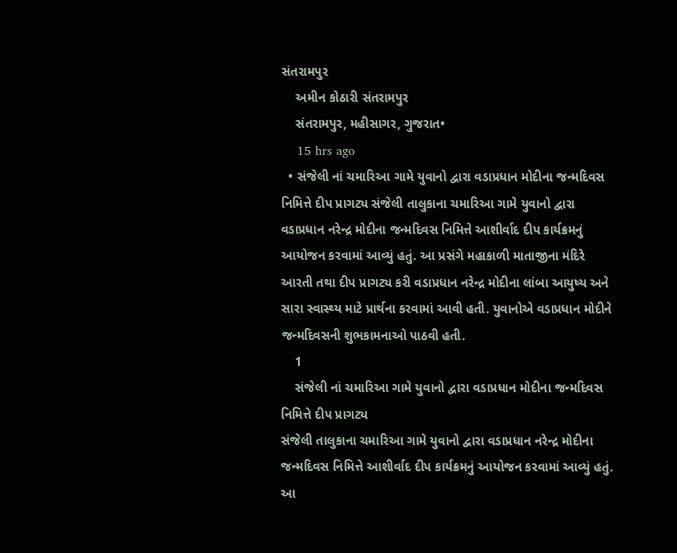સંતરામપુર
    અમીન કોઠારી સંતરામપુર
    સંતરામપુર, મહીસાગર, ગુજરાત•
    15 hrs ago
  • સંજેલી નાં ચમારિઆ ગામે યુવાનો દ્વારા વડાપ્રધાન મોદીના જન્મદિવસ નિમિત્તે દીપ પ્રાગટ્ય સંજેલી તાલુકાના ચમારિઆ ગામે યુવાનો દ્વારા વડાપ્રધાન નરેન્દ્ર મોદીના જન્મદિવસ નિમિત્તે આશીર્વાદ દીપ કાર્યક્રમનું આયોજન કરવામાં આવ્યું હતું. આ પ્રસંગે મહાકાળી માતાજીના મંદિરે આરતી તથા દીપ પ્રાગટ્ય કરી વડાપ્રધાન નરેન્દ્ર મોદીના લાંબા આયુષ્ય અને સારા સ્વાસ્થ્ય માટે પ્રાર્થના કરવામાં આવી હતી. યુવાનોએ વડાપ્રધાન મોદીને જન્મદિવસની શુભકામનાઓ પાઠવી હતી.
    1
    સંજેલી નાં ચમારિઆ ગામે યુવાનો દ્વારા વડાપ્રધાન મોદીના જન્મદિવસ નિમિત્તે દીપ પ્રાગટ્ય
સંજેલી તાલુકાના ચમારિઆ ગામે યુવાનો દ્વારા વડાપ્રધાન નરેન્દ્ર મોદીના જન્મદિવસ નિમિત્તે આશીર્વાદ દીપ કાર્યક્રમનું આયોજન કરવામાં આવ્યું હતું.
આ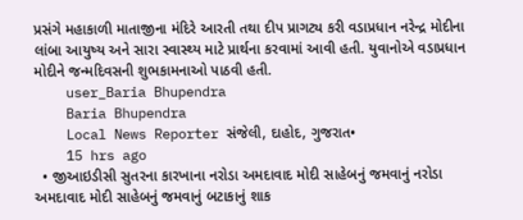પ્રસંગે મહાકાળી માતાજીના મંદિરે આરતી તથા દીપ પ્રાગટ્ય કરી વડાપ્રધાન નરેન્દ્ર મોદીના લાંબા આયુષ્ય અને સારા સ્વાસ્થ્ય માટે પ્રાર્થના કરવામાં આવી હતી. યુવાનોએ વડાપ્રધાન મોદીને જન્મદિવસની શુભકામનાઓ પાઠવી હતી.
    user_Baria Bhupendra
    Baria Bhupendra
    Local News Reporter સંજેલી, દાહોદ, ગુજરાત•
    15 hrs ago
  • જીઆઇડીસી સુતરના કારખાના નરોડા અમદાવાદ મોદી સાહેબનું જમવાનું નરોડા અમદાવાદ મોદી સાહેબનું જમવાનું બટાકાનું શાક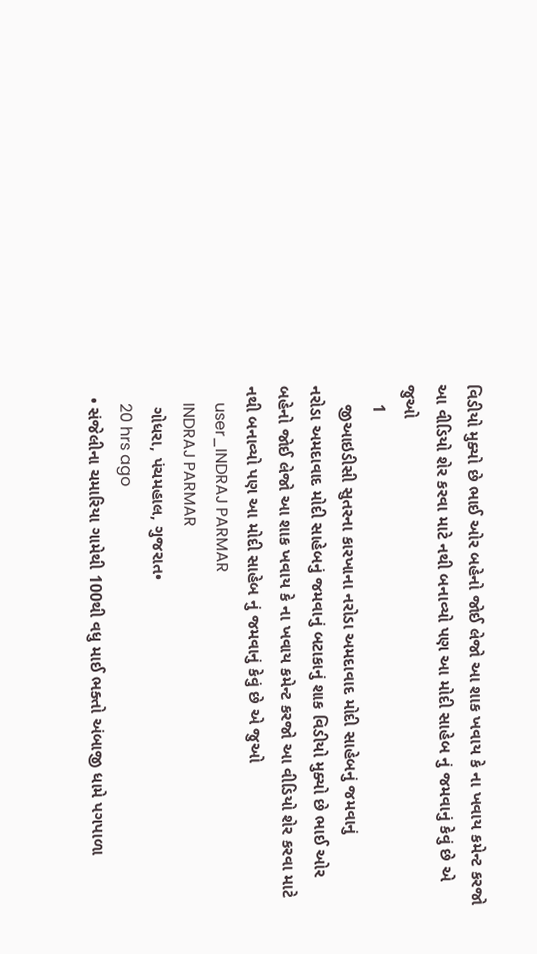વિડીયો મુક્યો છે ભાઈ ઓર બહેનો જોઈ લેજો આ શાક ખવાય કે ના ખવાય કમેન્ટ કરજો આ વીડિયો શેર કરવા માટે નથી બનાવ્યો પણ આ મોદી સાહેબ નું જમવાનું કેવું છે એ જુઓ
    1
    જીઆઇડીસી સુતરના કારખાના નરોડા અમદાવાદ મોદી સાહેબનું જમવાનું
નરોડા અમદાવાદ મોદી સાહેબનું જમવાનું બટાકાનું શાક વિડીયો મુક્યો છે ભાઈ ઓર બહેનો જોઈ લેજો આ શાક ખવાય કે ના ખવાય કમેન્ટ કરજો આ વીડિયો શેર કરવા માટે નથી બનાવ્યો પણ આ મોદી સાહેબ નું જમવાનું કેવું છે એ જુઓ
    user_INDRAJ PARMAR
    INDRAJ PARMAR
    ગોધરા, પંચમહાલ, ગુજરાત•
    20 hrs ago
  • સંજેલીના ચમારિયા ગામેથી 100થી વધુ માઈ ભક્તો અંબાજી ધામે પગપાળા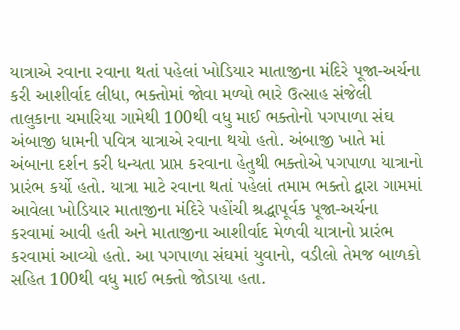યાત્રાએ રવાના રવાના થતાં પહેલાં ખોડિયાર માતાજીના મંદિરે પૂજા-અર્ચના કરી આશીર્વાદ લીધા, ભક્તોમાં જોવા મળ્યો ભારે ઉત્સાહ સંજેલી તાલુકાના ચમારિયા ગામેથી 100થી વધુ માઈ ભક્તોનો પગપાળા સંઘ અંબાજી ધામની પવિત્ર યાત્રાએ રવાના થયો હતો. અંબાજી ખાતે માં અંબાના દર્શન કરી ધન્યતા પ્રાપ્ત કરવાના હેતુથી ભક્તોએ પગપાળા યાત્રાનો પ્રારંભ કર્યો હતો. યાત્રા માટે રવાના થતાં પહેલાં તમામ ભક્તો દ્વારા ગામમાં આવેલા ખોડિયાર માતાજીના મંદિરે પહોંચી શ્રદ્ધાપૂર્વક પૂજા-અર્ચના કરવામાં આવી હતી અને માતાજીના આશીર્વાદ મેળવી યાત્રાનો પ્રારંભ કરવામાં આવ્યો હતો. આ પગપાળા સંઘમાં યુવાનો, વડીલો તેમજ બાળકો સહિત 100થી વધુ માઈ ભક્તો જોડાયા હતા.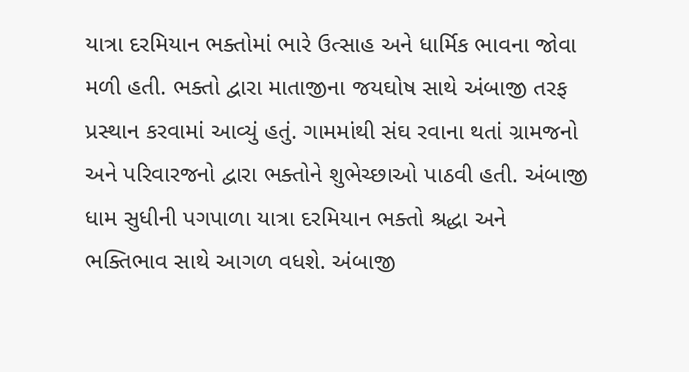યાત્રા દરમિયાન ભક્તોમાં ભારે ઉત્સાહ અને ધાર્મિક ભાવના જોવા મળી હતી. ભક્તો દ્વારા માતાજીના જયઘોષ સાથે અંબાજી તરફ પ્રસ્થાન કરવામાં આવ્યું હતું. ગામમાંથી સંઘ રવાના થતાં ગ્રામજનો અને પરિવારજનો દ્વારા ભક્તોને શુભેચ્છાઓ પાઠવી હતી. અંબાજી ધામ સુધીની પગપાળા યાત્રા દરમિયાન ભક્તો શ્રદ્ધા અને ભક્તિભાવ સાથે આગળ વધશે. અંબાજી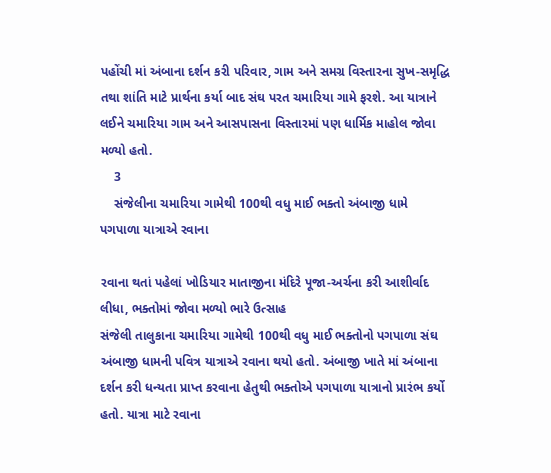પહોંચી માં અંબાના દર્શન કરી પરિવાર, ગામ અને સમગ્ર વિસ્તારના સુખ-સમૃદ્ધિ તથા શાંતિ માટે પ્રાર્થના કર્યા બાદ સંઘ પરત ચમારિયા ગામે ફરશે. આ યાત્રાને લઈને ચમારિયા ગામ અને આસપાસના વિસ્તારમાં પણ ધાર્મિક માહોલ જોવા મળ્યો હતો.
    3
    સંજેલીના ચમારિયા ગામેથી 100થી વધુ માઈ ભક્તો અંબાજી ધામે પગપાળા યાત્રાએ રવાના

રવાના થતાં પહેલાં ખોડિયાર માતાજીના મંદિરે પૂજા-અર્ચના કરી આશીર્વાદ લીધા, ભક્તોમાં જોવા મળ્યો ભારે ઉત્સાહ
સંજેલી તાલુકાના ચમારિયા ગામેથી 100થી વધુ માઈ ભક્તોનો પગપાળા સંઘ અંબાજી ધામની પવિત્ર યાત્રાએ રવાના થયો હતો. અંબાજી ખાતે માં અંબાના દર્શન કરી ધન્યતા પ્રાપ્ત કરવાના હેતુથી ભક્તોએ પગપાળા યાત્રાનો પ્રારંભ કર્યો હતો. યાત્રા માટે રવાના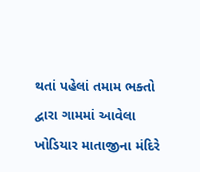થતાં પહેલાં તમામ ભક્તો દ્વારા ગામમાં આવેલા ખોડિયાર માતાજીના મંદિરે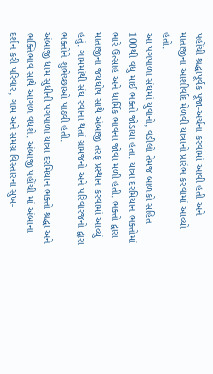પહોંચી શ્રદ્ધાપૂર્વક પૂજા-અર્ચના કરવામાં આવી હતી અને માતાજીના આશીર્વાદ મેળવી યાત્રાનો પ્રારંભ કરવામાં આવ્યો હતો.
આ પગપાળા સંઘમાં યુવાનો, વડીલો તેમજ બાળકો સહિત 100થી વધુ માઈ ભક્તો જોડાયા હતા. યાત્રા દરમિયાન ભક્તોમાં ભારે ઉત્સાહ અને ધાર્મિક ભાવના જોવા મળી હતી. ભક્તો દ્વારા માતાજીના જયઘોષ સાથે અંબાજી તરફ પ્રસ્થાન કરવામાં આવ્યું હતું. ગામમાંથી સંઘ રવાના થતાં ગ્રામજનો અને પરિવારજનો દ્વારા ભક્તોને શુભેચ્છાઓ પાઠવી હતી.
અંબાજી ધામ સુધીની પગપાળા યાત્રા દરમિયાન ભક્તો શ્રદ્ધા અને ભક્તિભાવ સાથે આગળ વધશે. અંબાજી પહોંચી માં અંબાના દર્શન કરી પરિવાર, ગામ અને સમગ્ર વિસ્તારના સુખ-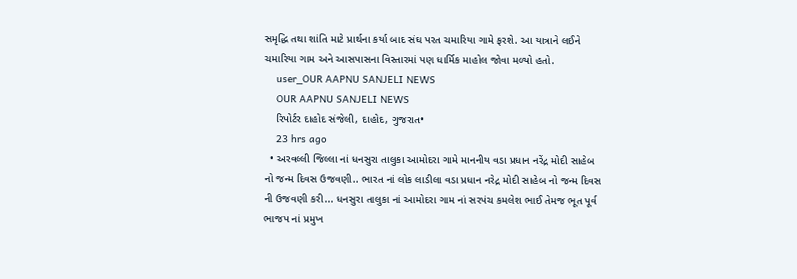સમૃદ્ધિ તથા શાંતિ માટે પ્રાર્થના કર્યા બાદ સંઘ પરત ચમારિયા ગામે ફરશે. આ યાત્રાને લઈને ચમારિયા ગામ અને આસપાસના વિસ્તારમાં પણ ધાર્મિક માહોલ જોવા મળ્યો હતો.
    user_OUR AAPNU SANJELI NEWS
    OUR AAPNU SANJELI NEWS
    રિપોર્ટર દાહોદ સંજેલી, દાહોદ, ગુજરાત•
    23 hrs ago
  • અરવલ્લી જિલ્લા નાં ધનસુરા તાલુકા આમોદરા ગામે માનનીય વડા પ્રધાન નરેંદ્ર મોદી સાહેબ નો જન્મ દિવસ ઉજવણી.. ભારત નાં લોક લાડીલા વડા પ્રધાન નરેદ્ર મોદી સાહેબ નો જન્મ દિવસ ની ઉજવણી કરી... ધનસુરા તાલુકા નાં આમોદરા ગામ નાં સરપંચ કમલેશ ભાઈ તેમજ ભૂત પૂર્વ ભાજપ નાં પ્રમુખ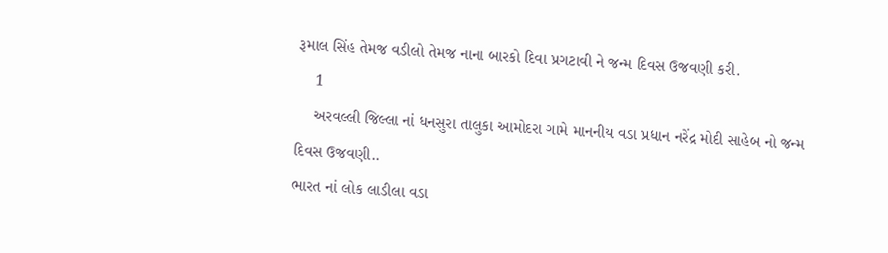રૂમાલ સિંહ તેમજ વડીલો તેમજ નાના બારકો દિવા પ્રગટાવી ને જન્મ દિવસ ઉજવણી કરી.
    1
    અરવલ્લી જિલ્લા નાં ધનસુરા તાલુકા આમોદરા ગામે માનનીય વડા પ્રધાન નરેંદ્ર મોદી સાહેબ નો જન્મ દિવસ ઉજવણી..
ભારત નાં લોક લાડીલા વડા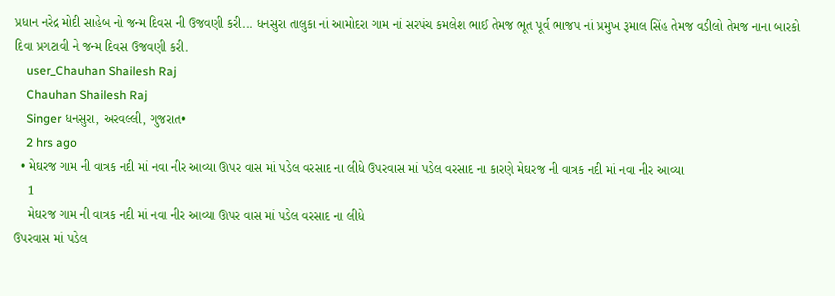પ્રધાન નરેદ્ર મોદી સાહેબ નો જન્મ દિવસ ની ઉજવણી કરી... ધનસુરા તાલુકા નાં આમોદરા ગામ નાં સરપંચ કમલેશ ભાઈ તેમજ ભૂત પૂર્વ ભાજપ નાં પ્રમુખ રૂમાલ સિંહ તેમજ વડીલો તેમજ નાના બારકો દિવા પ્રગટાવી ને જન્મ દિવસ ઉજવણી કરી.
    user_Chauhan Shailesh Raj
    Chauhan Shailesh Raj
    Singer ધનસુરા, અરવલ્લી, ગુજરાત•
    2 hrs ago
  • મેઘરજ ગામ ની વાત્રક નદી માં નવા નીર આવ્યા ઊપર વાસ માં પડેલ વરસાદ ના લીધે ઉપરવાસ માં પડેલ વરસાદ ના કારણે મેઘરજ ની વાત્રક નદી માં નવા નીર આવ્યા
    1
    મેઘરજ ગામ ની વાત્રક નદી માં નવા નીર આવ્યા ઊપર વાસ માં પડેલ વરસાદ ના લીધે
ઉપરવાસ માં પડેલ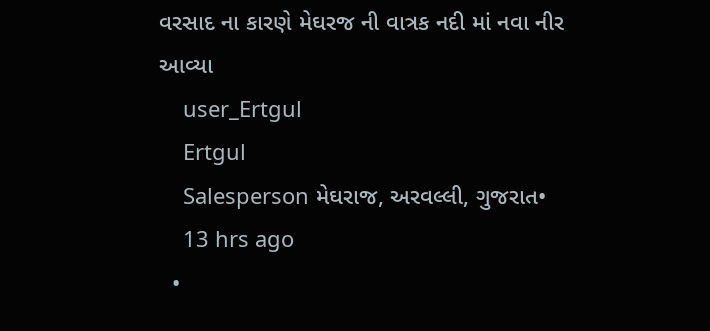વરસાદ ના કારણે મેઘરજ ની વાત્રક નદી માં નવા નીર આવ્યા
    user_Ertgul
    Ertgul
    Salesperson મેઘરાજ, અરવલ્લી, ગુજરાત•
    13 hrs ago
  •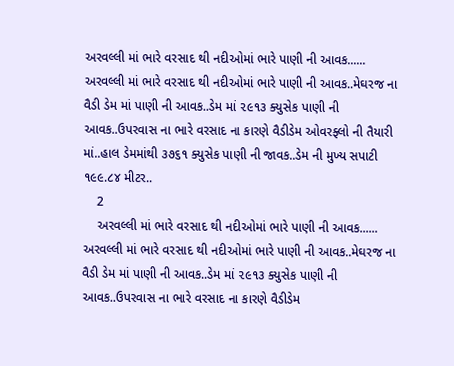અરવલ્લી માં ભારે વરસાદ થી નદીઓમાં ભારે પાણી ની આવક...... અરવલ્લી માં ભારે વરસાદ થી નદીઓમાં ભારે પાણી ની આવક..મેઘરજ ના વૈડી ડેમ માં પાણી ની આવક..ડેમ માં ૨૯૧૩ ક્યુસેક પાણી ની આવક..ઉપરવાસ ના ભારે વરસાદ ના કારણે વૈડીડેમ ઓવરફ્લો ની તૈયારી માં..હાલ ડેમમાંથી ૩૭૬૧ ક્યુસેક પાણી ની જાવક..ડેમ ની મુખ્ય સપાટી ૧૯૯.૮૪ મીટર..
    2
    અરવલ્લી માં ભારે વરસાદ થી નદીઓમાં ભારે પાણી ની આવક......
અરવલ્લી માં ભારે વરસાદ થી નદીઓમાં ભારે પાણી ની આવક..મેઘરજ ના વૈડી ડેમ માં પાણી ની આવક..ડેમ માં ૨૯૧૩ ક્યુસેક પાણી ની આવક..ઉપરવાસ ના ભારે વરસાદ ના કારણે વૈડીડેમ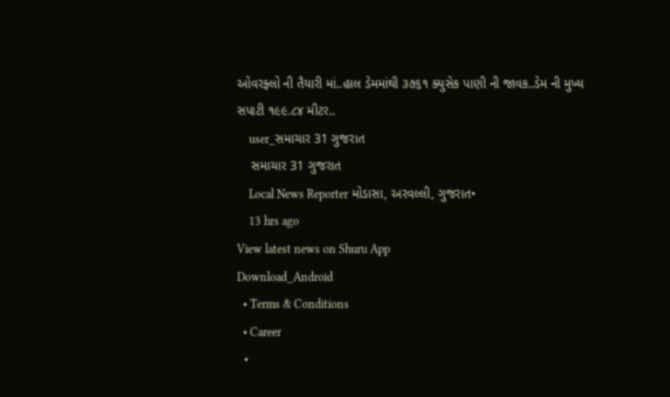ઓવરફ્લો ની તૈયારી માં..હાલ ડેમમાંથી ૩૭૬૧ ક્યુસેક પાણી ની જાવક..ડેમ ની મુખ્ય સપાટી ૧૯૯.૮૪ મીટર..
    user_સમાચાર 31 ગુજરાત
    સમાચાર 31 ગુજરાત
    Local News Reporter મોડાસા, અરવલ્લી, ગુજરાત•
    13 hrs ago
View latest news on Shuru App
Download_Android
  • Terms & Conditions
  • Career
  •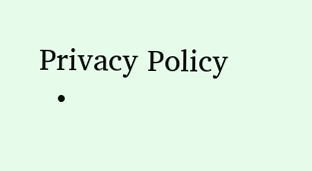Privacy Policy
  •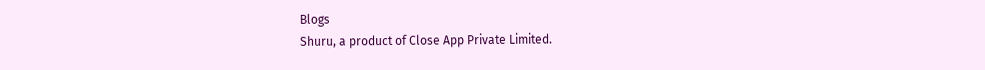Blogs
Shuru, a product of Close App Private Limited.